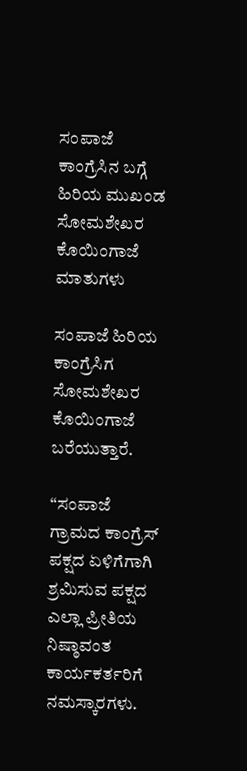ಸಂಪಾಜೆ ಕಾಂಗ್ರೆಸಿನ ಬಗ್ಗೆ ಹಿರಿಯ ಮುಖಂಡ ಸೋಮಶೇಖರ ಕೊಯಿಂಗಾಜೆ ಮಾತುಗಳು

ಸಂಪಾಜೆ ಹಿರಿಯ ಕಾಂಗ್ರೆಸಿಗ ಸೋಮಶೇಖರ ಕೊಯಿಂಗಾಜೆ  ಬರೆಯುತ್ತಾರೆ.

“ಸಂಪಾಜೆ ಗ್ರಾಮದ ಕಾಂಗ್ರೆಸ್ ಪಕ್ಷದ ಏಳಿಗೆಗಾಗಿ ಶ್ರಮಿಸುವ ಪಕ್ಷದ ಎಲ್ಲಾ ಪ್ರೀತಿಯ ನಿಷ್ಠಾವಂತ ಕಾರ್ಯಕರ್ತರಿಗೆ ನಮಸ್ಕಾರಗಳು.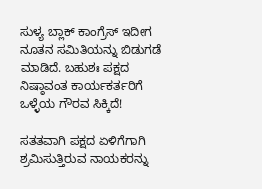ಸುಳ್ಯ ಬ್ಲಾಕ್ ಕಾಂಗ್ರೆಸ್ ಇದೀಗ ನೂತನ ಸಮಿತಿಯನ್ನು ಬಿಡುಗಡೆ ಮಾಡಿದೆ. ಬಹುಶಃ ಪಕ್ಷದ ನಿಷ್ಠಾವಂತ ಕಾರ್ಯಕರ್ತರಿಗೆ ಒಳ್ಳೆಯ ಗೌರವ ಸಿಕ್ಕಿದೆ!

ಸತತವಾಗಿ ಪಕ್ಷದ ಏಳಿಗೆಗಾಗಿ ಶ್ರಮಿಸುತ್ತಿರುವ ನಾಯಕರನ್ನು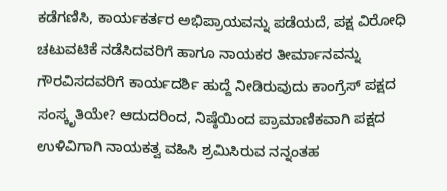ಕಡೆಗಣಿಸಿ, ಕಾರ್ಯಕರ್ತರ ಅಭಿಪ್ರಾಯವನ್ನು ಪಡೆಯದೆ, ಪಕ್ಷ ವಿರೋಧಿ ಚಟುವಟಿಕೆ ನಡೆಸಿದವರಿಗೆ ಹಾಗೂ ನಾಯಕರ ತೀರ್ಮಾನವನ್ನು ಗೌರವಿಸದವರಿಗೆ ಕಾರ್ಯದರ್ಶಿ ಹುದ್ದೆ ನೀಡಿರುವುದು ಕಾಂಗ್ರೆಸ್ ಪಕ್ಷದ ಸಂಸ್ಕೃತಿಯೇ? ಆದುದರಿಂದ, ನಿಷ್ಠೆಯಿಂದ ಪ್ರಾಮಾಣಿಕವಾಗಿ ಪಕ್ಷದ ಉಳಿವಿಗಾಗಿ ನಾಯಕತ್ವ ವಹಿಸಿ ಶ್ರಮಿಸಿರುವ ನನ್ನಂತಹ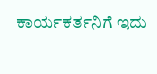ಕಾರ್ಯಕರ್ತನಿಗೆ ಇದು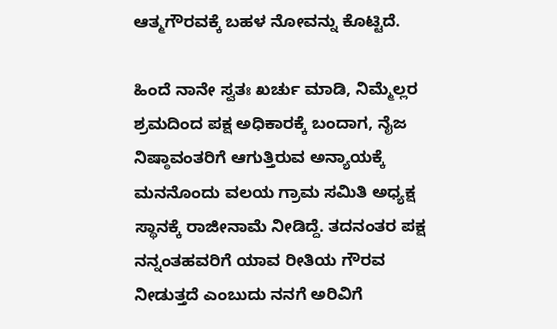ಆತ್ಮಗೌರವಕ್ಕೆ ಬಹಳ ನೋವನ್ನು ಕೊಟ್ಟಿದೆ.

ಹಿಂದೆ ನಾನೇ ಸ್ವತಃ ಖರ್ಚು ಮಾಡಿ, ನಿಮ್ಮೆಲ್ಲರ ಶ್ರಮದಿಂದ ಪಕ್ಷ ಅಧಿಕಾರಕ್ಕೆ ಬಂದಾಗ, ನೈಜ ನಿಷ್ಠಾವಂತರಿಗೆ ಆಗುತ್ತಿರುವ ಅನ್ಯಾಯಕ್ಕೆ ಮನನೊಂದು ವಲಯ ಗ್ರಾಮ ಸಮಿತಿ ಅಧ್ಯಕ್ಷ ಸ್ಥಾನಕ್ಕೆ ರಾಜೀನಾಮೆ ನೀಡಿದ್ದೆ. ತದನಂತರ ಪಕ್ಷ ನನ್ನಂತಹವರಿಗೆ ಯಾವ ರೀತಿಯ ಗೌರವ ನೀಡುತ್ತದೆ ಎಂಬುದು ನನಗೆ ಅರಿವಿಗೆ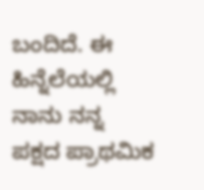ಬಂದಿದೆ. ಈ ಹಿನ್ನೆಲೆಯಲ್ಲಿ ನಾನು ನನ್ನ ಪಕ್ಷದ ಪ್ರಾಥಮಿಕ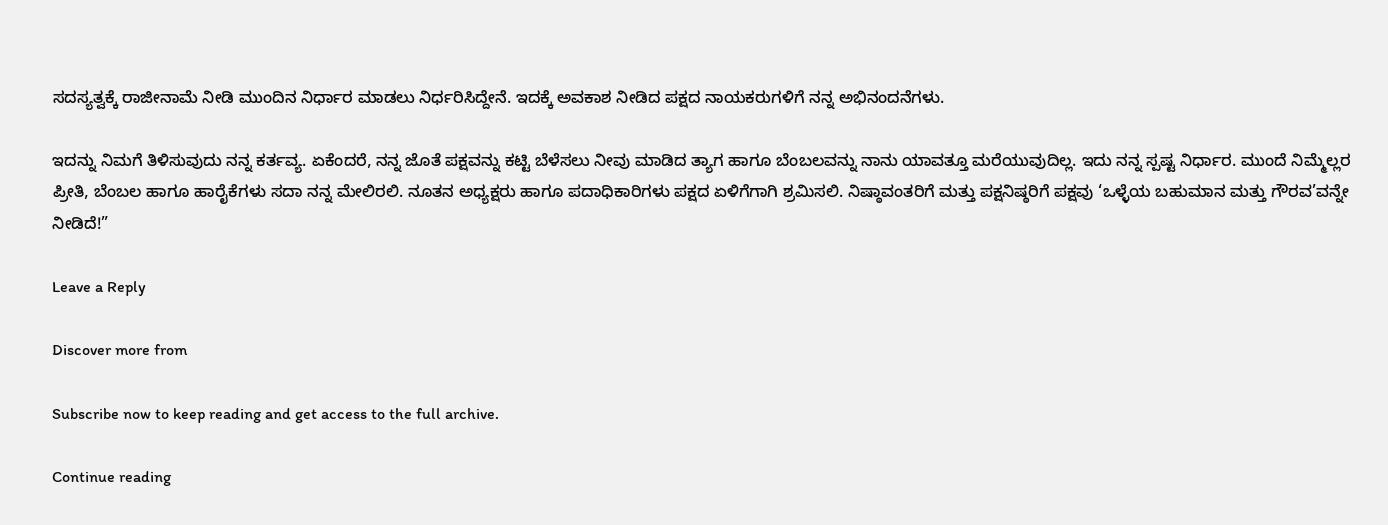ಸದಸ್ಯತ್ವಕ್ಕೆ ರಾಜೀನಾಮೆ ನೀಡಿ ಮುಂದಿನ ನಿರ್ಧಾರ ಮಾಡಲು ನಿರ್ಧರಿಸಿದ್ದೇನೆ. ಇದಕ್ಕೆ ಅವಕಾಶ ನೀಡಿದ ಪಕ್ಷದ ನಾಯಕರುಗಳಿಗೆ ನನ್ನ ಅಭಿನಂದನೆಗಳು.

ಇದನ್ನು ನಿಮಗೆ ತಿಳಿಸುವುದು ನನ್ನ ಕರ್ತವ್ಯ. ಏಕೆಂದರೆ, ನನ್ನ ಜೊತೆ ಪಕ್ಷವನ್ನು ಕಟ್ಟಿ ಬೆಳೆಸಲು ನೀವು ಮಾಡಿದ ತ್ಯಾಗ ಹಾಗೂ ಬೆಂಬಲವನ್ನು ನಾನು ಯಾವತ್ತೂ ಮರೆಯುವುದಿಲ್ಲ. ಇದು ನನ್ನ ಸ್ಪಷ್ಟ ನಿರ್ಧಾರ. ಮುಂದೆ ನಿಮ್ಮೆಲ್ಲರ ಪ್ರೀತಿ, ಬೆಂಬಲ ಹಾಗೂ ಹಾರೈಕೆಗಳು ಸದಾ ನನ್ನ ಮೇಲಿರಲಿ. ನೂತನ ಅಧ್ಯಕ್ಷರು ಹಾಗೂ ಪದಾಧಿಕಾರಿಗಳು ಪಕ್ಷದ ಏಳಿಗೆಗಾಗಿ ಶ್ರಮಿಸಲಿ. ನಿಷ್ಠಾವಂತರಿಗೆ ಮತ್ತು ಪಕ್ಷನಿಷ್ಠರಿಗೆ ಪಕ್ಷವು ‘ಒಳ್ಳೆಯ ಬಹುಮಾನ ಮತ್ತು ಗೌರವ’ವನ್ನೇ ನೀಡಿದೆ!”

Leave a Reply

Discover more from

Subscribe now to keep reading and get access to the full archive.

Continue reading